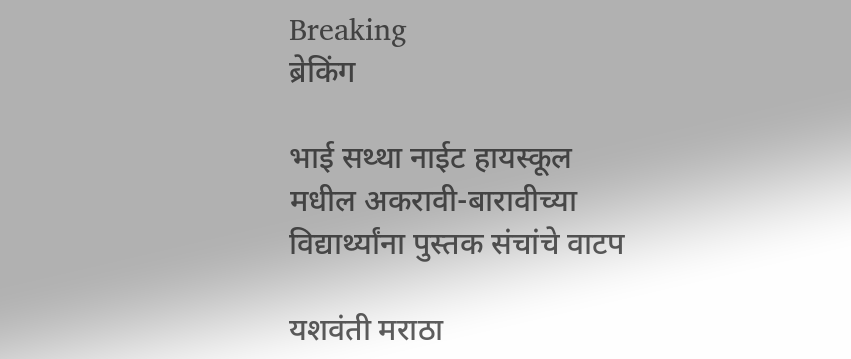Breaking
ब्रेकिंग

भाई सथ्था नाईट हायस्कूल मधील अकरावी-बारावीच्या विद्यार्थ्यांना पुस्तक संचांचे वाटप

यशवंती मराठा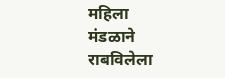महिला मंडळाने राबविलेला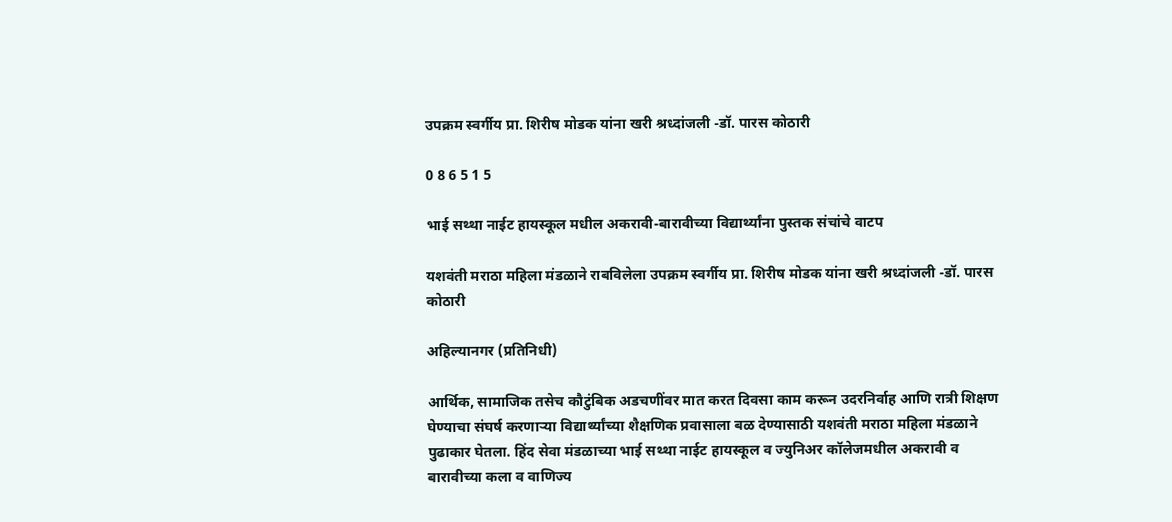उपक्रम स्वर्गीय प्रा. शिरीष मोडक यांना खरी श्रध्दांजली -डॉ. पारस कोठारी

0 8 6 5 1 5

भाई सथ्था नाईट हायस्कूल मधील अकरावी-बारावीच्या विद्यार्थ्यांना पुस्तक संचांचे वाटप

यशवंती मराठा महिला मंडळाने राबविलेला उपक्रम स्वर्गीय प्रा. शिरीष मोडक यांना खरी श्रध्दांजली -डॉ. पारस कोठारी

अहिल्यानगर (प्रतिनिधी)

आर्थिक, सामाजिक तसेच कौटुंबिक अडचणींवर मात करत दिवसा काम करून उदरनिर्वाह आणि रात्री शिक्षण घेण्याचा संघर्ष करणाऱ्या विद्यार्थ्यांच्या शैक्षणिक प्रवासाला बळ देण्यासाठी यशवंती मराठा महिला मंडळाने पुढाकार घेतला. हिंद सेवा मंडळाच्या भाई सथ्था नाईट हायस्कूल व ज्युनिअर कॉलेजमधील अकरावी व बारावीच्या कला व वाणिज्य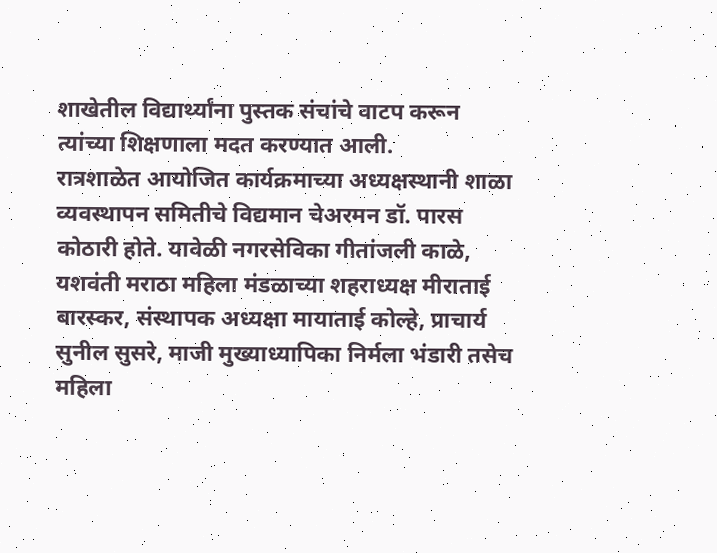शाखेतील विद्यार्थ्यांना पुस्तक संचांचे वाटप करून त्यांच्या शिक्षणाला मदत करण्यात आली.
रात्रशाळेत आयोजित कार्यक्रमाच्या अध्यक्षस्थानी शाळा व्यवस्थापन समितीचे विद्यमान चेअरमन डॉ. पारस कोठारी होते. यावेळी नगरसेविका गीतांजली काळे, यशवंती मराठा महिला मंडळाच्या शहराध्यक्ष मीराताई बारस्कर, संस्थापक अध्यक्षा मायाताई कोल्हे, प्राचार्य सुनील सुसरे, माजी मुख्याध्यापिका निर्मला भंडारी तसेच महिला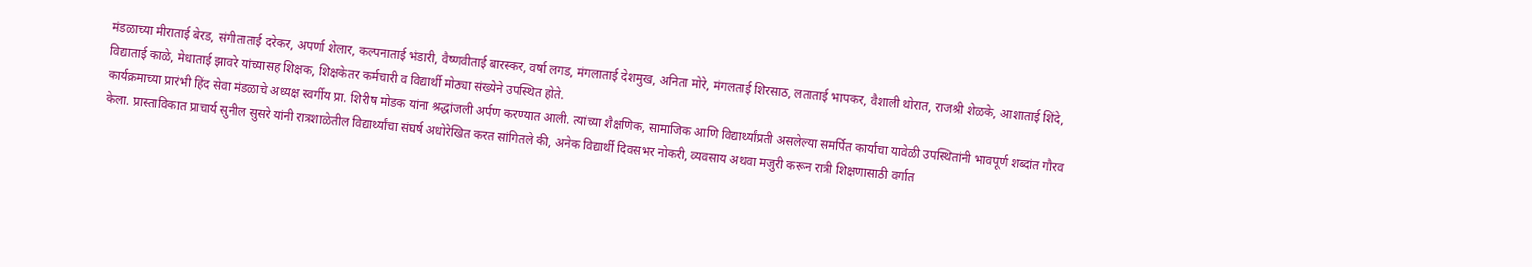मंडळाच्या मीराताई बेरड, संगीताताई दरेकर, अपर्णा शेलार, कल्पनाताई भंडारी, वैष्णवीताई बारस्कर, वर्षा लगड, मंगलाताई देशमुख, अनिता मोरे, मंगलताई शिरसाठ, लताताई भापकर, वैशाली थोरात, राजश्री शेळके, आशाताई शिंदे, विद्याताई काळे, मेधाताई झावरे यांच्यासह शिक्षक, शिक्षकेतर कर्मचारी व विद्यार्थी मोठ्या संख्येने उपस्थित होते.
कार्यक्रमाच्या प्रारंभी हिंद सेवा मंडळाचे अध्यक्ष स्वर्गीय प्रा. शिरीष मोडक यांना श्रद्धांजली अर्पण करण्यात आली. त्यांच्या शैक्षणिक, सामाजिक आणि विद्यार्थ्यांप्रती असलेल्या समर्पित कार्याचा यावेळी उपस्थितांनी भावपूर्ण शब्दांत गौरव केला. प्रास्ताविकात प्राचार्य सुनील सुसरे यांनी रात्रशाळेतील विद्यार्थ्यांचा संघर्ष अधोरेखित करत सांगितले की, अनेक विद्यार्थी दिवसभर नोकरी, व्यवसाय अथवा मजुरी करून रात्री शिक्षणासाठी वर्गात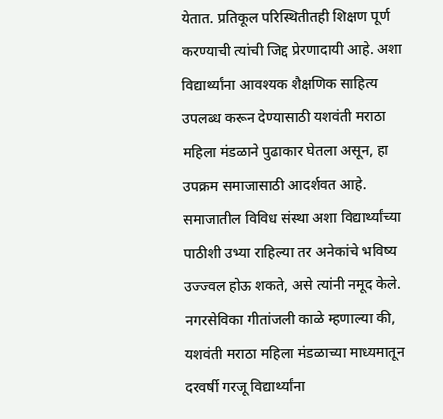येतात. प्रतिकूल परिस्थितीतही शिक्षण पूर्ण करण्याची त्यांची जिद्द प्रेरणादायी आहे. अशा विद्यार्थ्यांना आवश्‍यक शैक्षणिक साहित्य उपलब्ध करून देण्यासाठी यशवंती मराठा महिला मंडळाने पुढाकार घेतला असून, हा उपक्रम समाजासाठी आदर्शवत आहे. समाजातील विविध संस्था अशा विद्यार्थ्यांच्या पाठीशी उभ्या राहिल्या तर अनेकांचे भविष्य उज्ज्वल होऊ शकते, असे त्यांनी नमूद केले.
नगरसेविका गीतांजली काळे म्हणाल्या की, यशवंती मराठा महिला मंडळाच्या माध्यमातून दरवर्षी गरजू विद्यार्थ्यांना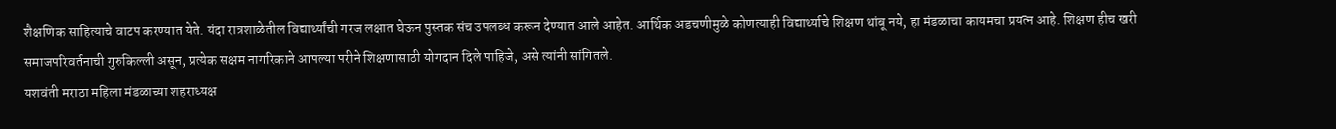शैक्षणिक साहित्याचे वाटप करण्यात येते. यंदा रात्रशाळेतील विद्यार्थ्यांची गरज लक्षात घेऊन पुस्तक संच उपलब्ध करून देण्यात आले आहेत. आर्थिक अडचणीमुळे कोणत्याही विद्यार्थ्याचे शिक्षण थांबू नये, हा मंडळाचा कायमचा प्रयत्न आहे. शिक्षण हीच खरी समाजपरिवर्तनाची गुरुकिल्ली असून, प्रत्येक सक्षम नागरिकाने आपल्या परीने शिक्षणासाठी योगदान दिले पाहिजे, असे त्यांनी सांगितले.
यशवंती मराठा महिला मंडळाच्या शहराध्यक्ष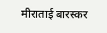मीराताई बारस्कर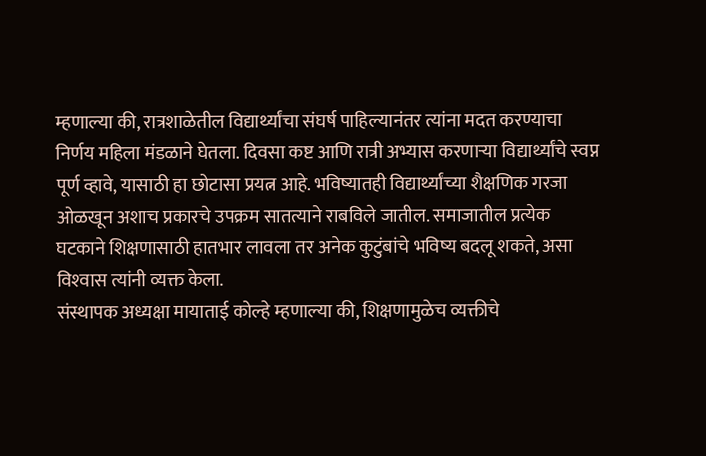म्हणाल्या की, रात्रशाळेतील विद्यार्थ्यांचा संघर्ष पाहिल्यानंतर त्यांना मदत करण्याचा निर्णय महिला मंडळाने घेतला. दिवसा कष्ट आणि रात्री अभ्यास करणाऱ्या विद्यार्थ्यांचे स्वप्न पूर्ण व्हावे, यासाठी हा छोटासा प्रयत्न आहे. भविष्यातही विद्यार्थ्यांच्या शैक्षणिक गरजा ओळखून अशाच प्रकारचे उपक्रम सातत्याने राबविले जातील. समाजातील प्रत्येक घटकाने शिक्षणासाठी हातभार लावला तर अनेक कुटुंबांचे भविष्य बदलू शकते, असा विश्‍वास त्यांनी व्यक्त केला.
संस्थापक अध्यक्षा मायाताई कोल्हे म्हणाल्या की, शिक्षणामुळेच व्यक्तीचे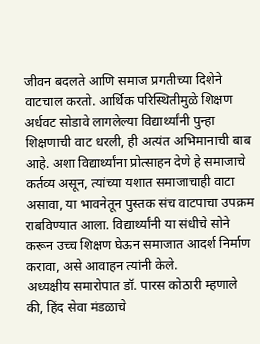जीवन बदलते आणि समाज प्रगतीच्या दिशेने वाटचाल करतो. आर्थिक परिस्थितीमुळे शिक्षण अर्धवट सोडावे लागलेल्या विद्यार्थ्यांनी पुन्हा शिक्षणाची वाट धरली, ही अत्यंत अभिमानाची बाब आहे. अशा विद्यार्थ्यांना प्रोत्साहन देणे हे समाजाचे कर्तव्य असून, त्यांच्या यशात समाजाचाही वाटा असावा, या भावनेतून पुस्तक संच वाटपाचा उपक्रम राबविण्यात आला. विद्यार्थ्यांनी या संधीचे सोने करून उच्च शिक्षण घेऊन समाजात आदर्श निर्माण करावा, असे आवाहन त्यांनी केले.
अध्यक्षीय समारोपात डॉ. पारस कोठारी म्हणाले की, हिंद सेवा मंडळाचे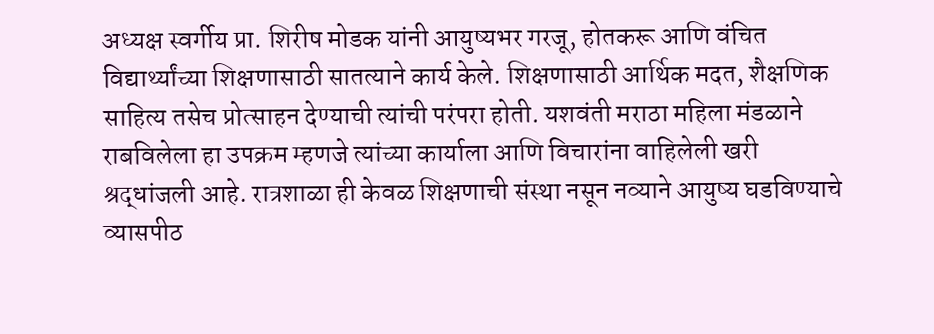अध्यक्ष स्वर्गीय प्रा. शिरीष मोडक यांनी आयुष्यभर गरजू, होतकरू आणि वंचित विद्यार्थ्यांच्या शिक्षणासाठी सातत्याने कार्य केले. शिक्षणासाठी आर्थिक मदत, शैक्षणिक साहित्य तसेच प्रोत्साहन देण्याची त्यांची परंपरा होती. यशवंती मराठा महिला मंडळाने राबविलेला हा उपक्रम म्हणजे त्यांच्या कार्याला आणि विचारांना वाहिलेली खरी श्रद्धांजली आहे. रात्रशाळा ही केवळ शिक्षणाची संस्था नसून नव्याने आयुष्य घडविण्याचे व्यासपीठ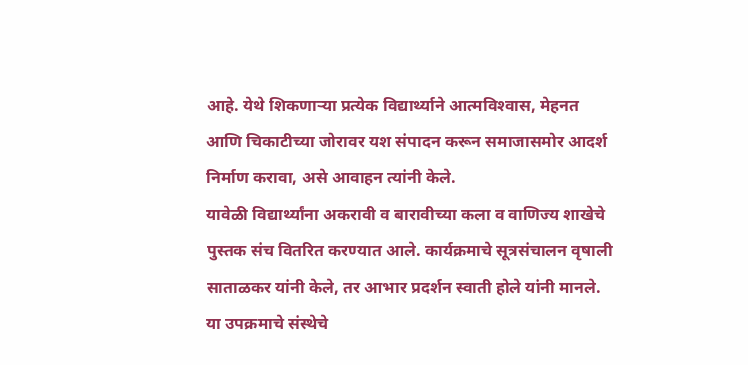आहे. येथे शिकणाऱ्या प्रत्येक विद्यार्थ्याने आत्मविश्‍वास, मेहनत आणि चिकाटीच्या जोरावर यश संपादन करून समाजासमोर आदर्श निर्माण करावा, असे आवाहन त्यांनी केले.
यावेळी विद्यार्थ्यांना अकरावी व बारावीच्या कला व वाणिज्य शाखेचे पुस्तक संच वितरित करण्यात आले. कार्यक्रमाचे सूत्रसंचालन वृषाली साताळकर यांनी केले, तर आभार प्रदर्शन स्वाती होले यांनी मानले. या उपक्रमाचे संस्थेचे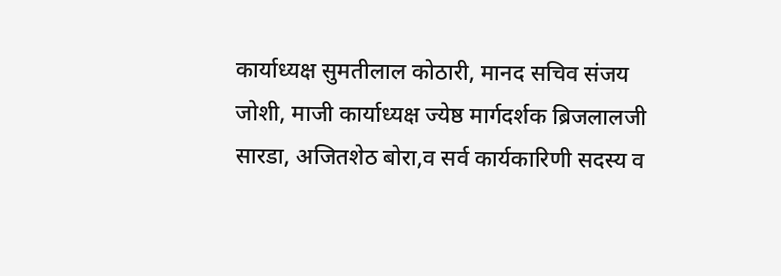कार्याध्यक्ष सुमतीलाल कोठारी, मानद सचिव संजय जोशी, माजी कार्याध्यक्ष ज्येष्ठ मार्गदर्शक ब्रिजलालजी सारडा, अजितशेठ बोरा,व सर्व कार्यकारिणी सदस्य व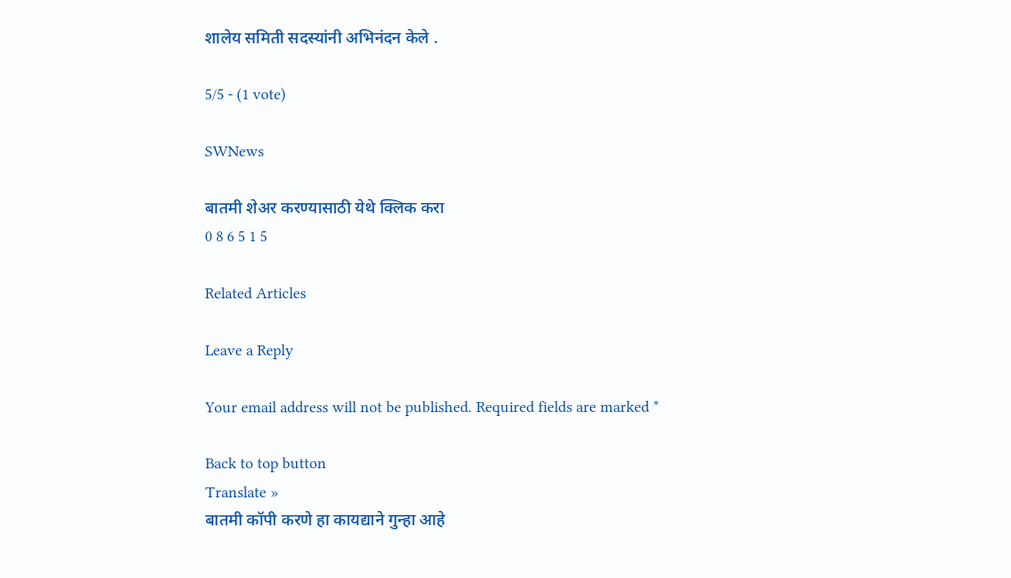शालेय समिती सदस्यांनी अभिनंदन केले .

5/5 - (1 vote)

SWNews

बातमी शेअर करण्यासाठी येथे क्लिक करा
0 8 6 5 1 5

Related Articles

Leave a Reply

Your email address will not be published. Required fields are marked *

Back to top button
Translate »
बातमी कॉपी करणे हा कायद्याने गुन्हा आहे